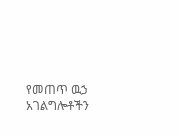የመጠጥ ዉኃ አገልግሎቶችን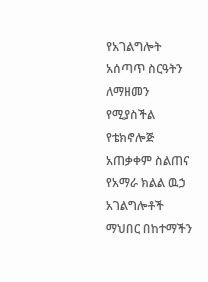የአገልግሎት አሰጣጥ ስርዓትን ለማዘመን የሚያስችል የቴክኖሎጅ አጠቃቀም ስልጠና
የአማራ ክልል ዉኃ አገልግሎቶች ማህበር በከተማችን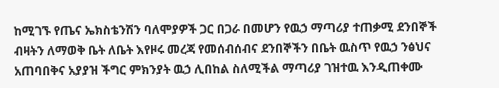ከሚገኙ የጤና ኤክስቴንሽን ባለሞያዎች ጋር በጋራ በመሆን የዉኃ ማጣሪያ ተጠቃሚ ደንበኞች ብዛትን ለማወቅ ቤት ለቤት እየዞሩ መረጃ የመሰብሰብና ደንበኞችን በቤት ዉስጥ የዉኃ ንፅህና አጠባበቅና አያያዝ ችግር ምክንያት ዉኃ ሊበከል ስለሚችል ማጣሪያ ገዝተዉ እንዲጠቀሙ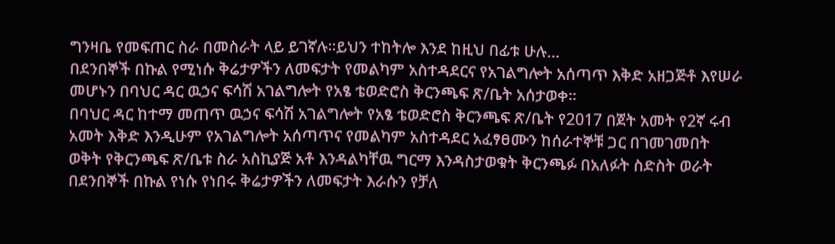ግንዛቤ የመፍጠር ስራ በመስራት ላይ ይገኛሉ፡፡ይህን ተከትሎ እንደ ከዚህ በፊቱ ሁሉ…
በደንበኞች በኩል የሚነሱ ቅሬታዎችን ለመፍታት የመልካም አስተዳደርና የአገልግሎት አሰጣጥ እቅድ አዘጋጅቶ እየሠራ መሆኑን በባህር ዳር ዉኃና ፍሳሽ አገልግሎት የአፄ ቴወድሮስ ቅርንጫፍ ጽ/ቤት አሰታወቀ፡፡
በባህር ዳር ከተማ መጠጥ ዉኃና ፍሳሽ አገልግሎት የአፄ ቴወድሮስ ቅርንጫፍ ጽ/ቤት የ2017 በጀት አመት የ2ኛ ሩብ አመት እቅድ እንዲሁም የአገልግሎት አሰጣጥና የመልካም አስተዳደር አፈፃፀሙን ከሰራተኞቹ ጋር በገመገመበት ወቅት የቅርንጫፍ ጽ/ቤቱ ስራ አስኪያጅ አቶ እንዳልካቸዉ ግርማ እንዳስታወቁት ቅርንጫፉ በአለፉት ስድስት ወራት በደንበኞች በኩል የነሱ የነበሩ ቅሬታዎችን ለመፍታት እራሱን የቻለ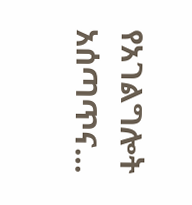የአገልግሎት አሰጣጥና…